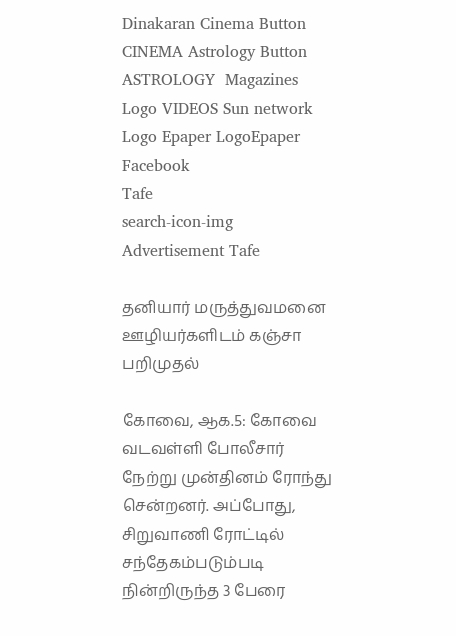Dinakaran Cinema Button CINEMA Astrology Button ASTROLOGY  Magazines Logo VIDEOS Sun network Logo Epaper LogoEpaper Facebook
Tafe
search-icon-img
Advertisement Tafe

தனியார் மருத்துவமனை ஊழியர்களிடம் கஞ்சா பறிமுதல்

கோவை, ஆக.5: கோவை வடவள்ளி போலீசார் நேற்று முன்தினம் ரோந்து சென்றனர். அப்போது, சிறுவாணி ரோட்டில் சந்தேகம்படும்படி நின்றிருந்த 3 பேரை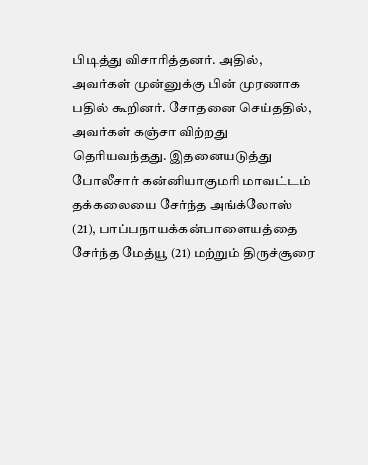பிடித்து விசாரித்தனர். அதில், அவர்கள் முன்னுக்கு பின் முரணாக பதில் கூறினர். சோதனை செய்ததில், அவர்கள் கஞ்சா விற்றது தெரியவந்தது. இதனையடுத்து போலீசார் கன்னியாகுமரி மாவட்டம் தக்கலையை சேர்ந்த அங்க்லோஸ் (21), பாப்பநாயக்கன்பாளையத்தை சேர்ந்த மேத்யூ (21) மற்றும் திருச்சூரை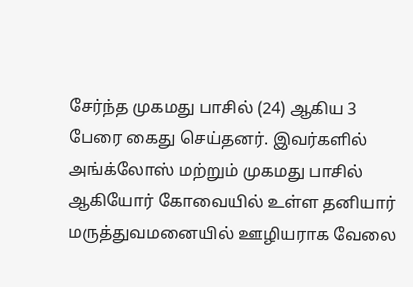சேர்ந்த முகமது பாசில் (24) ஆகிய 3 பேரை கைது செய்தனர். இவர்களில் அங்க்லோஸ் மற்றும் முகமது பாசில் ஆகியோர் கோவையில் உள்ள தனியார் மருத்துவமனையில் ஊழியராக வேலை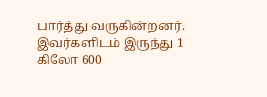பார்த்து வருகின்றனர். இவர்களிடம் இருந்து 1 கிலோ 600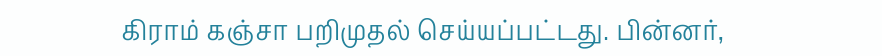கிராம் கஞ்சா பறிமுதல் செய்யப்பட்டது. பின்னர்,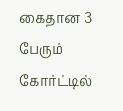கைதான 3 பேரும் கோர்ட்டில்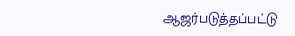ஆஜர்படுத்தப்பட்டு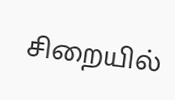சிறையில்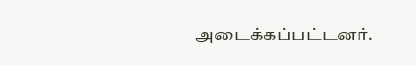அடைக்கப்பட்டனர்.